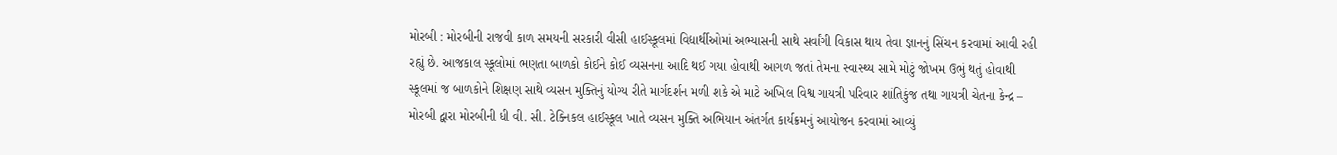મોરબી : મોરબીની રાજવી કાળ સમયની સરકારી વીસી હાઈસ્કૂલમાં વિદ્યાર્થીઓમાં અભ્યાસની સાથે સર્વાંગી વિકાસ થાય તેવા જ્ઞાનનું સિંચન કરવામાં આવી રહી રહ્યું છે. આજકાલ સ્કૂલોમાં ભણતા બાળકો કોઈને કોઈ વ્યસનના આદિ થઈ ગયા હોવાથી આગળ જતાં તેમના સ્વાસ્થ્ય સામે મોટું જોખમ ઉભું થતું હોવાથી સ્કૂલમાં જ બાળકોને શિક્ષણ સાથે વ્યસન મુક્તિનું યોગ્ય રીતે માર્ગદર્શન મળી શકે એ માટે અખિલ વિશ્વ ગાયત્રી પરિવાર શાંતિકુંજ તથા ગાયત્રી ચેતના કેન્દ્ર – મોરબી દ્વારા મોરબીની ધી વી. સી. ટેક્નિકલ હાઈસ્કૂલ ખાતે વ્યસન મુક્તિ અભિયાન અંતર્ગત કાર્યક્રમનું આયોજન કરવામાં આવ્યું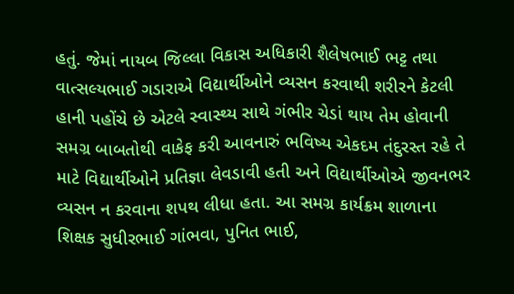હતું. જેમાં નાયબ જિલ્લા વિકાસ અધિકારી શૈલેષભાઈ ભટ્ટ તથા વાત્સલ્યભાઈ ગડારાએ વિદ્યાર્થીઓને વ્યસન કરવાથી શરીરને કેટલી હાની પહોંચે છે એટલે સ્વાસ્થ્ય સાથે ગંભીર ચેડાં થાય તેમ હોવાની સમગ્ર બાબતોથી વાકેફ કરી આવનારું ભવિષ્ય એકદમ તંદુરસ્ત રહે તે માટે વિદ્યાર્થીઓને પ્રતિજ્ઞા લેવડાવી હતી અને વિદ્યાર્થીઓએ જીવનભર વ્યસન ન કરવાના શપથ લીધા હતા. આ સમગ્ર કાર્યક્રમ શાળાના શિક્ષક સુધીરભાઈ ગાંભવા, પુનિત ભાઈ,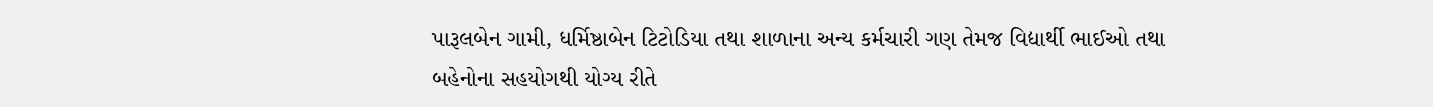પારૂલબેન ગામી, ધર્મિષ્ઠાબેન ટિટોડિયા તથા શાળાના અન્ય કર્મચારી ગણ તેમજ વિદ્યાર્થી ભાઈઓ તથા બહેનોના સહયોગથી યોગ્ય રીતે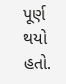પૂર્ણ થયો હતો.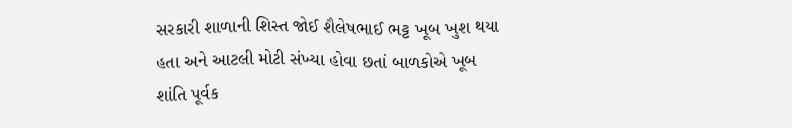સરકારી શાળાની શિસ્ત જોઈ શૈલેષભાઈ ભટ્ટ ખૂબ ખુશ થયા હતા અને આટલી મોટી સંખ્યા હોવા છતાં બાળકોએ ખૂબ શાંતિ પૂર્વક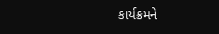કાર્યક્રમને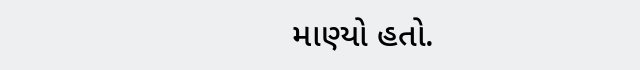માણ્યો હતો.